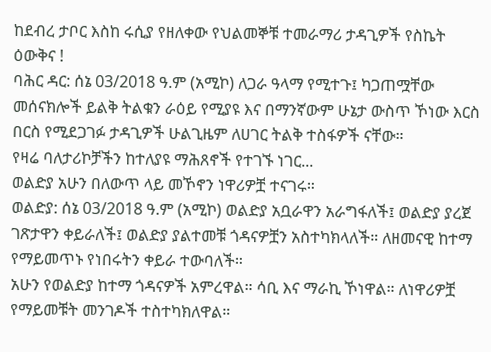ከደብረ ታቦር እስከ ሩሲያ የዘለቀው የህልመኞቹ ተመራማሪ ታዳጊዎች የስኬት ዕውቅና !
ባሕር ዳር: ሰኔ 03/2018 ዓ.ም (አሚኮ) ለጋራ ዓላማ የሚተጉ፤ ካጋጠሟቸው መሰናክሎች ይልቅ ትልቁን ራዕይ የሚያዩ እና በማንኛውም ሁኔታ ውስጥ ኾነው እርስ በርስ የሚደጋገፉ ታዳጊዎች ሁልጊዜም ለሀገር ትልቅ ተስፋዎች ናቸው።
የዛሬ ባለታሪኮቻችን ከተለያዩ ማሕጸኖች የተገኙ ነገር...
ወልድያ አሁን በለውጥ ላይ መኾኖን ነዋሪዎቿ ተናገሩ።
ወልድያ: ሰኔ 03/2018 ዓ.ም (አሚኮ) ወልድያ አቧራዋን አራግፋለች፤ ወልድያ ያረጀ ገጽታዋን ቀይራለች፤ ወልድያ ያልተመቹ ጎዳናዎቿን አስተካክላለች። ለዘመናዊ ከተማ የማይመጥኑ የነበሩትን ቀይራ ተውባለች።
አሁን የወልድያ ከተማ ጎዳናዎች አምረዋል። ሳቢ እና ማራኪ ኾነዋል። ለነዋሪዎቿ የማይመቹት መንገዶች ተስተካክለዋል።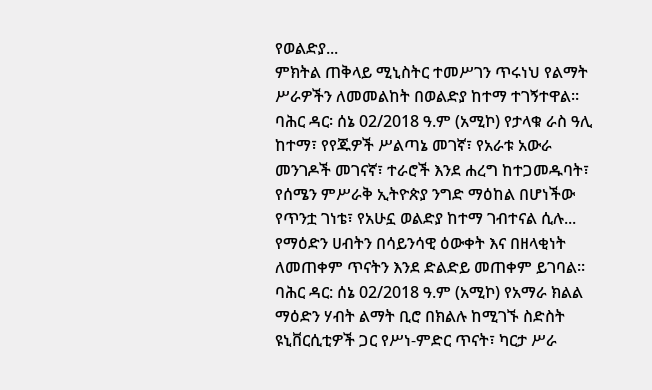የወልድያ...
ምክትል ጠቅላይ ሚኒስትር ተመሥገን ጥሩነህ የልማት ሥራዎችን ለመመልከት በወልድያ ከተማ ተገኝተዋል።
ባሕር ዳር፡ ሰኔ 02/2018 ዓ.ም (አሚኮ) የታላቁ ራስ ዓሊ ከተማ፣ የየጁዎች ሥልጣኔ መገኛ፣ የአራቱ አውራ መንገዶች መገናኛ፣ ተራሮች እንደ ሐረግ ከተጋመዱባት፣ የሰሜን ምሥራቅ ኢትዮጵያ ንግድ ማዕከል በሆነችው የጥንቷ ገነቴ፣ የአሁኗ ወልድያ ከተማ ገብተናል ሲሉ...
የማዕድን ሀብትን በሳይንሳዊ ዕውቀት እና በዘላቂነት ለመጠቀም ጥናትን እንደ ድልድይ መጠቀም ይገባል።
ባሕር ዳር: ሰኔ 02/2018 ዓ.ም (አሚኮ) የአማራ ክልል ማዕድን ሃብት ልማት ቢሮ በክልሉ ከሚገኙ ስድስት ዩኒቨርሲቲዎች ጋር የሥነ-ምድር ጥናት፣ ካርታ ሥራ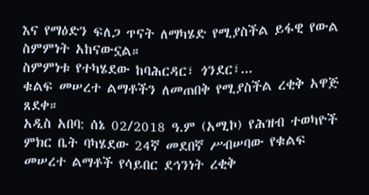እና የማዕድን ፍለጋ ጥናት ለማካሄድ የሚያስችል ይፋዊ የውል ስምምነት አከናውኗል።
ስምምነቱ የተካሄደው ከባሕርዳር፣ ጎንደር፣...
ቁልፍ መሠረተ ልማቶችን ለመጠበቅ የሚያስችል ረቂቅ አዋጅ ጸደቀ።
አዲስ አበባ: ሰኔ 02/2018 ዓ.ም (አሚኮ) የሕዝብ ተወካዮች ምክር ቤት ባካሄደው 24ኛ መደበኛ ሥብሠባው የቁልፍ መሠረተ ልማቶች የሳይበር ደኅንነት ረቂቅ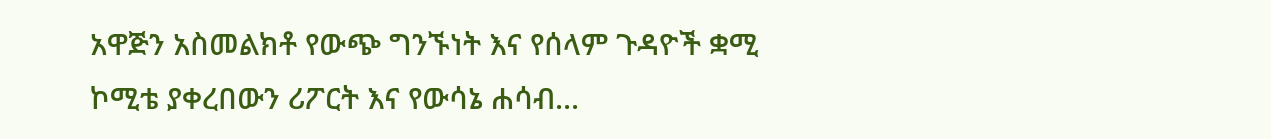አዋጅን አስመልክቶ የውጭ ግንኙነት እና የሰላም ጉዳዮች ቋሚ ኮሚቴ ያቀረበውን ሪፖርት እና የውሳኔ ሐሳብ...